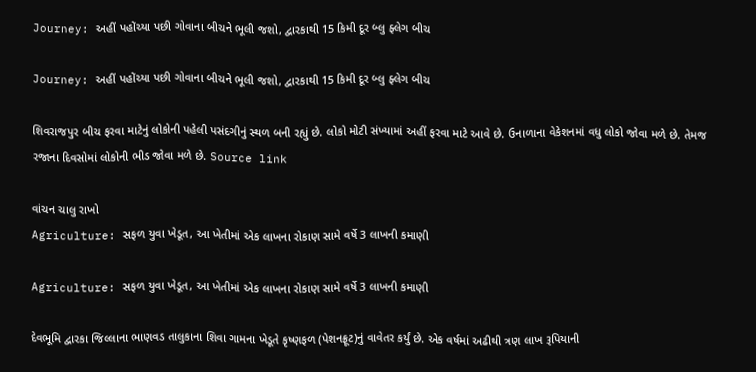Journey: અહીં પહોંચ્યા પછી ગોવાના બીચને ભૂલી જશો, દ્વારકાથી 15 કિમી દૂર બ્લુ ફ્લેગ બીચ

Journey: અહીં પહોંચ્યા પછી ગોવાના બીચને ભૂલી જશો, દ્વારકાથી 15 કિમી દૂર બ્લુ ફ્લેગ બીચ

શિવરાજપુર બીચ ફરવા માટેનું લોકોની પહેલી પસંદગીનું સ્થળ બની રહ્યું છે. લોકો મોટી સંખ્યામાં અહીં ફરવા માટે આવે છે. ઉનાળાના વેકેશનમાં વધુ લોકો જોવા મળે છે. તેમજ રજાના દિવસોમાં લોકોની ભીડ જોવા મળે છે. Source link

વાંચન ચાલુ રાખો
Agriculture: સફળ યુવા ખેડૂત, આ ખેતીમાં એક લાખના રોકાણ સામે વર્ષે 3 લાખની કમાણી

Agriculture: સફળ યુવા ખેડૂત, આ ખેતીમાં એક લાખના રોકાણ સામે વર્ષે 3 લાખની કમાણી

દેવભૂમિ દ્વારકા જિલ્લાના ભાણવડ તાલુકાના શિવા ગામના ખેડૂતે કૃષ્ણફળ (પેશનફ્રૂટ)નું વાવેતર કર્યું છે. એક વર્ષમાં અઢીથી ત્રણ લાખ રૂપિયાની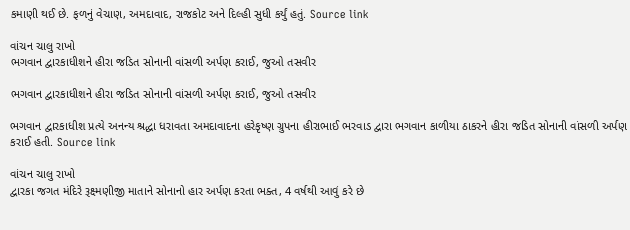કમાણી થઈ છે. ફળનું વેચાણ, અમદાવાદ, રાજકોટ અને દિલ્હી સુધી કર્યું હતું. Source link

વાંચન ચાલુ રાખો
ભગવાન દ્વારકાધીશને હીરા જડિત સોનાની વાંસળી અર્પણ કરાઈ, જુઓ તસવીર

ભગવાન દ્વારકાધીશને હીરા જડિત સોનાની વાંસળી અર્પણ કરાઈ, જુઓ તસવીર

ભગવાન દ્વારકાધીશ પ્રત્યે અનન્ય શ્રદ્ધા ધરાવતા અમદાવાદના હરેકૃષ્ણ ગ્રુપના હીરાભાઈ ભરવાડ દ્વારા ભગવાન કાળીયા ઠાકરને હીરા જડિત સોનાની વાંસળી અર્પણ કરાઈ હતી. Source link

વાંચન ચાલુ રાખો
દ્વારકા જગત મંદિરે રૂક્ષ્મણીજી માતાને સોનાનો હાર અર્પણ કરતા ભક્ત, 4 વર્ષથી આવું કરે છે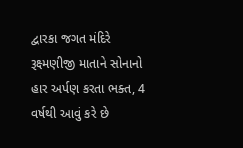દ્વારકા જગત મંદિરે રૂક્ષ્મણીજી માતાને સોનાનો હાર અર્પણ કરતા ભક્ત, 4 વર્ષથી આવું કરે છે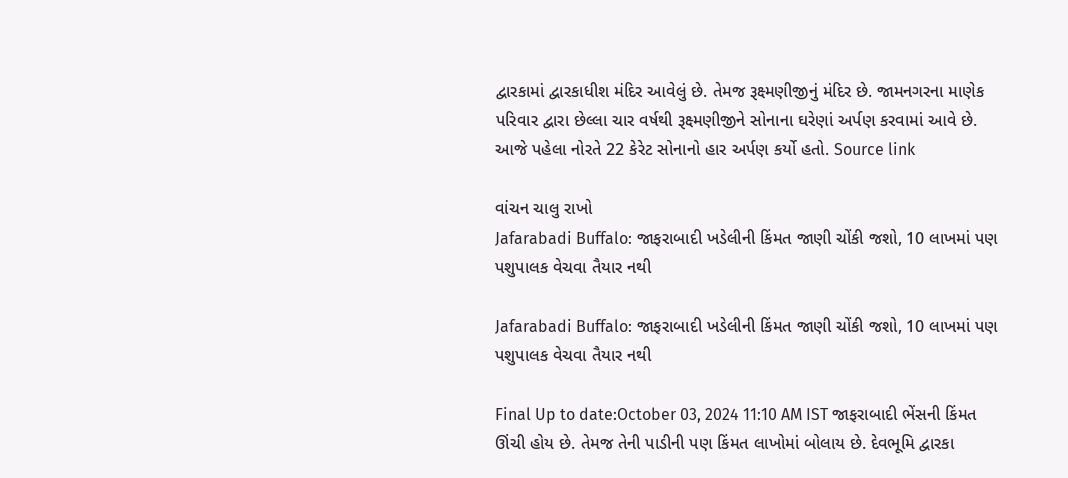દ્વારકામાં દ્વારકાધીશ મંદિર આવેલું છે. તેમજ રૂક્ષ્મણીજીનું મંદિર છે. જામનગરના માણેક પરિવાર દ્વારા છેલ્લા ચાર વર્ષથી રૂક્ષ્મણીજીને સોનાના ઘરેણાં અર્પણ કરવામાં આવે છે. આજે પહેલા નોરતે 22 કેરેટ સોનાનો હાર અર્પણ કર્યો હતો. Source link

વાંચન ચાલુ રાખો
Jafarabadi Buffalo: જાફરાબાદી ખડેલીની કિંમત જાણી ચોંકી જશો, 10 લાખમાં પણ પશુપાલક વેચવા તૈયાર નથી

Jafarabadi Buffalo: જાફરાબાદી ખડેલીની કિંમત જાણી ચોંકી જશો, 10 લાખમાં પણ પશુપાલક વેચવા તૈયાર નથી

Final Up to date:October 03, 2024 11:10 AM IST જાફરાબાદી ભેંસની કિંમત ઊંચી હોય છે. તેમજ તેની પાડીની પણ કિંમત લાખોમાં બોલાય છે. દેવભૂમિ દ્વારકા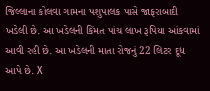જિલ્લાના કોલવા ગામના પશુપાલક પાસે જાફરાબાદી ખડેલી છે. આ ખડેલની કિંમત પાંચ લાખ રૂપિયા આંકવામાં આવી રહી છે. આ ખડેલની માતા રોજનું 22 લિટર દૂધ આપે છે. X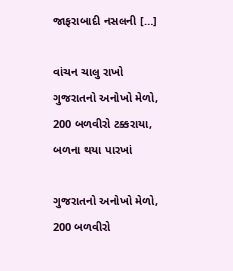જાફરાબાદી નસલની […]

વાંચન ચાલુ રાખો
ગુજરાતનો અનોખો મેળો, 200 બળવીરો ટક્કરાયા, બળના થયા પારખાં

ગુજરાતનો અનોખો મેળો, 200 બળવીરો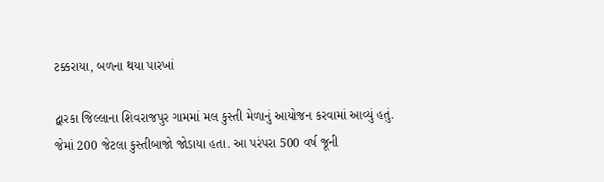ટક્કરાયા, બળના થયા પારખાં

દ્વારકા જિલ્લાના શિવરાજપુર ગામમાં મલ કુસ્તી મેળાનું આયોજન કરવામાં આવ્યું હતું. જેમાં 200 જેટલા કુસ્તીબાજો જોડાયા હતા. આ પરંપરા 500 વર્ષ જૂની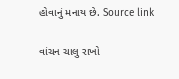હોવાનું મનાય છે. Source link

વાંચન ચાલુ રાખો